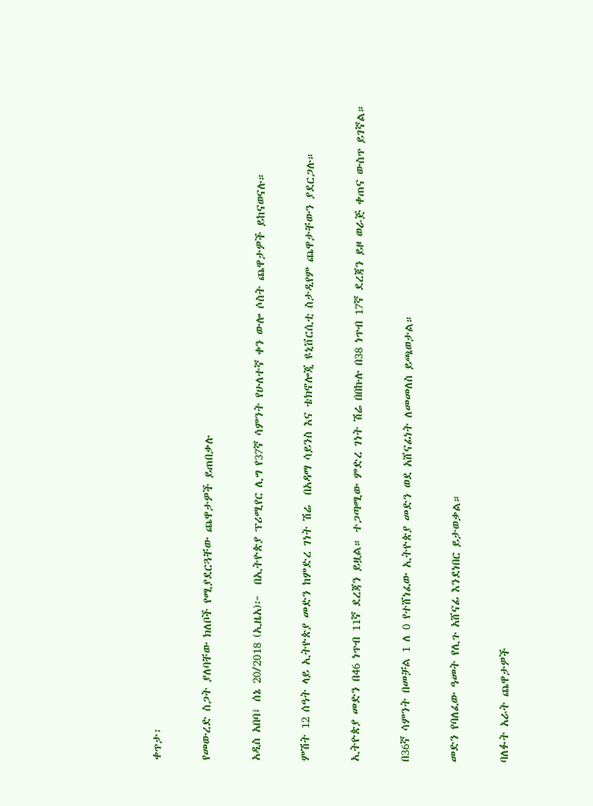ቀጥታ፡

የመውረድ ስጋት ያለባቸው ክለቦች የሚያደርጓቸው ጨዋታዎች ይጠበቃሉ

አዲስ አበባ፤ ሰኔ 20/2018 (ኢዜአ)፦  በኢትዮጵያ ፕሪሚየር ሊግ የ37ኛ ሳምንት የሁለተኛ ቀን ውሎ ሶስት ጨዋታዎች ይከናወናሉ።

ምሽት 12 ሰዓት ላይ ኢትዮጵያ መድን ከምድረ ገነት ሽሬ  በአዳማ ሳይንስ እና ቴክኖሎጂ ዩኒቨርሲቲ ስታዲየም ጨዋታቸውን ያደርጋሉ።

ኢትዮጵያ መድን በ46 ነጥብ 11ኛ ደረጃን ይዟል። ተጋጣሚው ምድረ ገነት ሽሬ በበኩሉ በ38 ነጥብ 17ኛ ደረጃን ይዞ ወራጅ ቀጠና ውስጥ ይገኛል።

በ36ኛ ሳምንት በመቻል 1 ለ 0 የተሸነፈው ኢትዮጵያ መድን ወደ አሸናፊነት ለመመለስ ይጫወታል።

መድን የባለፈው ዓመት የሊጉ አሸናፊ እንደነበር ይታወቃል።

ባለፉት አራት ጨዋታዎች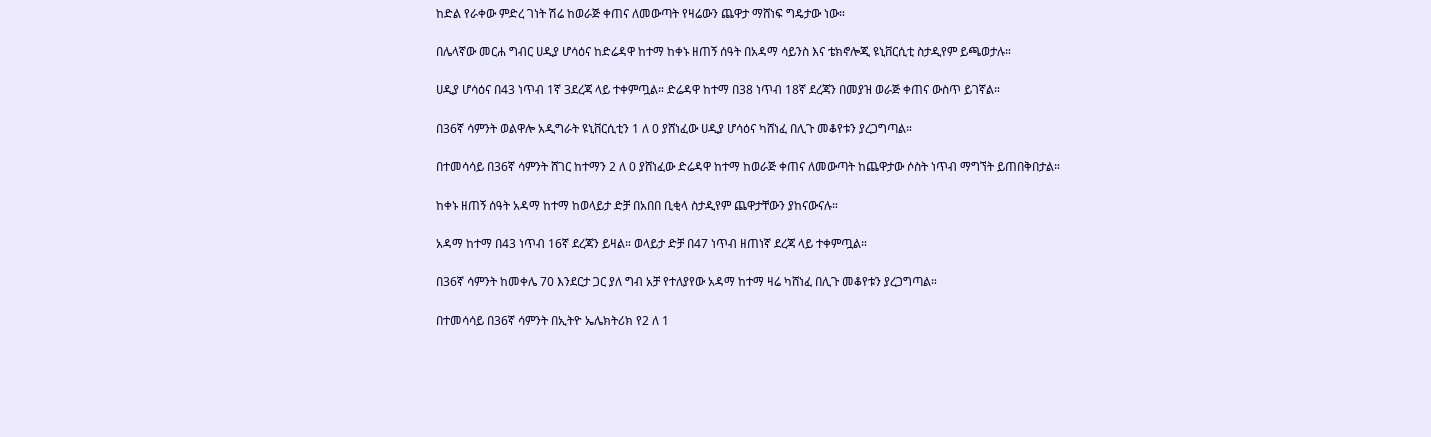ከድል የራቀው ምድረ ገነት ሽሬ ከወራጅ ቀጠና ለመውጣት የዛሬውን ጨዋታ ማሸነፍ ግዴታው ነው።

በሌላኛው መርሐ ግብር ሀዲያ ሆሳዕና ከድሬዳዋ ከተማ ከቀኑ ዘጠኝ ሰዓት በአዳማ ሳይንስ እና ቴክኖሎጂ ዩኒቨርሲቲ ስታዲየም ይጫወታሉ።

ሀዲያ ሆሳዕና በ43 ነጥብ 1ኛ 3ደረጃ ላይ ተቀምጧል። ድሬዳዋ ከተማ በ38 ነጥብ 18ኛ ደረጃን በመያዝ ወራጅ ቀጠና ውስጥ ይገኛል።

በ36ኛ ሳምንት ወልዋሎ አዲግራት ዩኒቨርሲቲን 1 ለ 0 ያሸነፈው ሀዲያ ሆሳዕና ካሸነፈ በሊጉ መቆየቱን ያረጋግጣል።

በተመሳሳይ በ36ኛ ሳምንት ሸገር ከተማን 2 ለ 0 ያሸነፈው ድሬዳዋ ከተማ ከወራጅ ቀጠና ለመውጣት ከጨዋታው ሶስት ነጥብ ማግኘት ይጠበቅበታል።

ከቀኑ ዘጠኝ ሰዓት አዳማ ከተማ ከወላይታ ድቻ በአበበ ቢቂላ ስታዲየም ጨዋታቸውን ያከናውናሉ።

አዳማ ከተማ በ43 ነጥብ 16ኛ ደረጃን ይዛል። ወላይታ ድቻ በ47 ነጥብ ዘጠነኛ ደረጃ ላይ ተቀምጧል።

በ36ኛ ሳምንት ከመቀሌ 70 እንደርታ ጋር ያለ ግብ አቻ የተለያየው አዳማ ከተማ ዛሬ ካሸነፈ በሊጉ መቆየቱን ያረጋግጣል።

በተመሳሳይ በ36ኛ ሳምንት በኢትዮ ኤሌክትሪክ የ2 ለ 1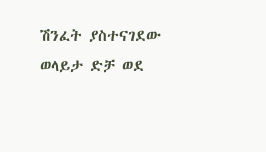ሽንፈት ያስተናገደው ወላይታ ድቻ ወደ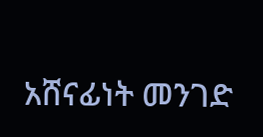አሸናፊነት መንገድ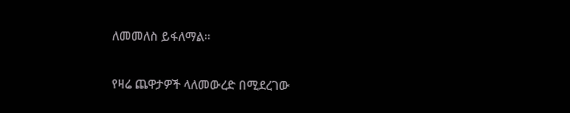ለመመለስ ይፋለማል።

የዛሬ ጨዋታዎች ላለመውረድ በሚደረገው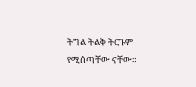ትግል ትልቅ ትርጉም የሚሰጣቸው ናቸው።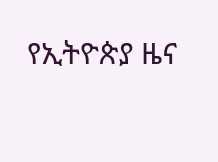የኢትዮጵያ ዜና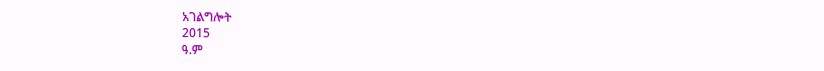አገልግሎት
2015
ዓ.ም